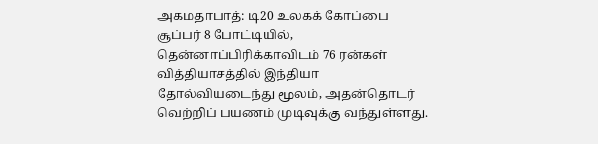அகமதாபாத்: டி20 உலகக் கோப்பை சூப்பர் 8 போட்டியில், தென்னாப்பிரிக்காவிடம் 76 ரன்கள் வித்தியாசத்தில் இந்தியா தோல்வியடைந்து மூலம், அதன்தொடர் வெற்றிப் பயணம் முடிவுக்கு வந்துள்ளது.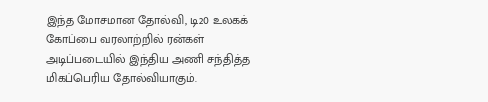இந்த மோசமான தோல்வி, டி20 உலகக் கோப்பை வரலாற்றில் ரன்கள் அடிப்படையில் இந்திய அணி சந்தித்த மிகப்பெரிய தோல்வியாகும்.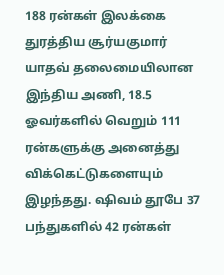188 ரன்கள் இலக்கை துரத்திய சூர்யகுமார் யாதவ் தலைமையிலான இந்திய அணி, 18.5 ஓவர்களில் வெறும் 111 ரன்களுக்கு அனைத்து விக்கெட்டுகளையும் இழந்தது. ஷிவம் தூபே 37 பந்துகளில் 42 ரன்கள்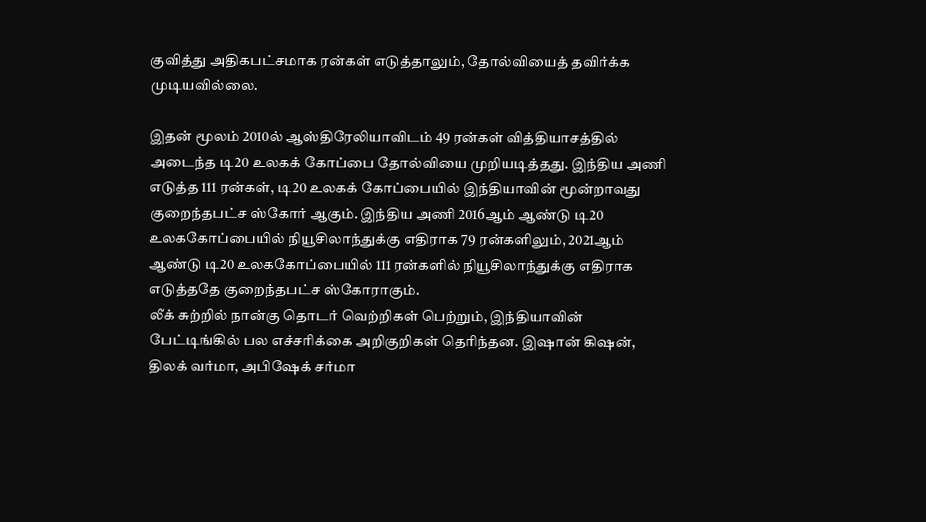குவித்து அதிகபட்சமாக ரன்கள் எடுத்தாலும், தோல்வியைத் தவிர்க்க முடியவில்லை.

இதன் மூலம் 2010ல் ஆஸ்திரேலியாவிடம் 49 ரன்கள் வித்தியாசத்தில் அடைந்த டி20 உலகக் கோப்பை தோல்வியை முறியடித்தது. இந்திய அணி எடுத்த 111 ரன்கள், டி20 உலகக் கோப்பையில் இந்தியாவின் மூன்றாவது குறைந்தபட்ச ஸ்கோர் ஆகும். இந்திய அணி 2016ஆம் ஆண்டு டி20 உலககோப்பையில் நியூசிலாந்துக்கு எதிராக 79 ரன்களிலும், 2021ஆம் ஆண்டு டி20 உலககோப்பையில் 111 ரன்களில் நியூசிலாந்துக்கு எதிராக எடுத்ததே குறைந்தபட்ச ஸ்கோராகும்.
லீக் சுற்றில் நான்கு தொடர் வெற்றிகள் பெற்றும், இந்தியாவின் பேட்டிங்கில் பல எச்சரிக்கை அறிகுறிகள் தெரிந்தன. இஷான் கிஷன், திலக் வர்மா, அபிஷேக் சர்மா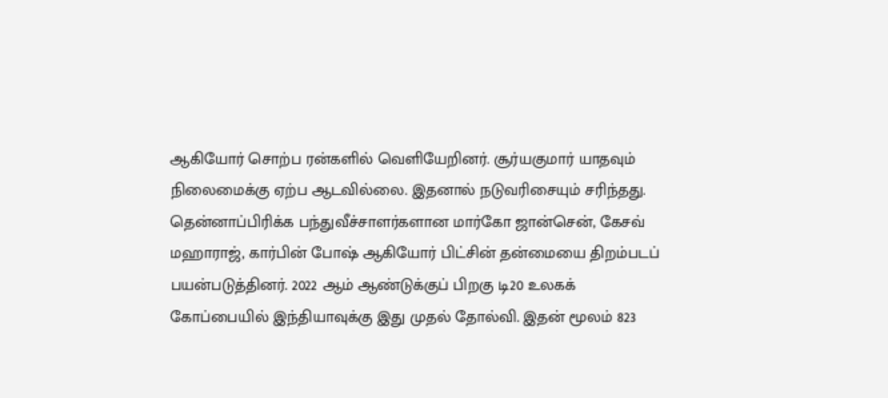ஆகியோர் சொற்ப ரன்களில் வெளியேறினர். சூர்யகுமார் யாதவும் நிலைமைக்கு ஏற்ப ஆடவில்லை. இதனால் நடுவரிசையும் சரிந்தது.
தென்னாப்பிரிக்க பந்துவீச்சாளர்களான மார்கோ ஜான்சென், கேசவ் மஹாராஜ், கார்பின் போஷ் ஆகியோர் பிட்சின் தன்மையை திறம்படப் பயன்படுத்தினர். 2022 ஆம் ஆண்டுக்குப் பிறகு டி20 உலகக் கோப்பையில் இந்தியாவுக்கு இது முதல் தோல்வி. இதன் மூலம் 823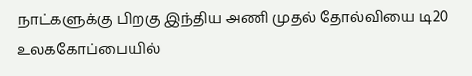நாட்களுக்கு பிறகு இந்திய அணி முதல் தோல்வியை டி20 உலககோப்பையில்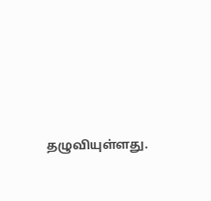தழுவியுள்ளது.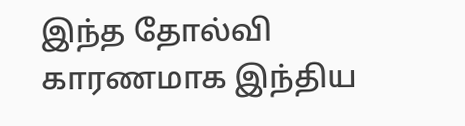இந்த தோல்வி காரணமாக இந்திய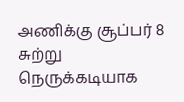அணிக்கு சூப்பர் 8 சுற்று நெருக்கடியாக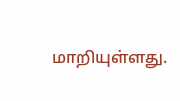மாறியுள்ளது.